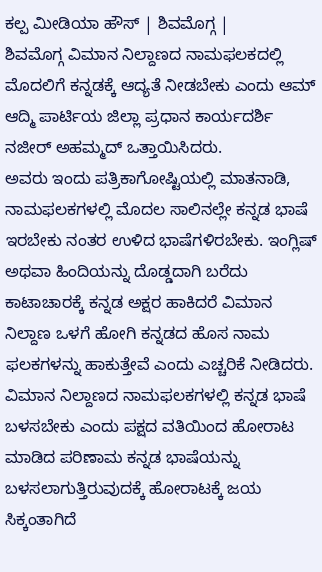ಕಲ್ಪ ಮೀಡಿಯಾ ಹೌಸ್ | ಶಿವಮೊಗ್ಗ |
ಶಿವಮೊಗ್ಗ ವಿಮಾನ ನಿಲ್ದಾಣದ ನಾಮಫಲಕದಲ್ಲಿ ಮೊದಲಿಗೆ ಕನ್ನಡಕ್ಕೆ ಆದ್ಯತೆ ನೀಡಬೇಕು ಎಂದು ಆಮ್ ಆದ್ಮಿ ಪಾರ್ಟಿಯ ಜಿಲ್ಲಾ ಪ್ರಧಾನ ಕಾರ್ಯದರ್ಶಿ ನಜೀರ್ ಅಹಮ್ಮದ್ ಒತ್ತಾಯಿಸಿದರು.
ಅವರು ಇಂದು ಪತ್ರಿಕಾಗೋಷ್ಟಿಯಲ್ಲಿ ಮಾತನಾಡಿ, ನಾಮಫಲಕಗಳಲ್ಲಿ ಮೊದಲ ಸಾಲಿನಲ್ಲೇ ಕನ್ನಡ ಭಾಷೆ ಇರಬೇಕು ನಂತರ ಉಳಿದ ಭಾಷೆಗಳಿರಬೇಕು. ಇಂಗ್ಲಿಷ್ ಅಥವಾ ಹಿಂದಿಯನ್ನು ದೊಡ್ಡದಾಗಿ ಬರೆದು ಕಾಟಾಚಾರಕ್ಕೆ ಕನ್ನಡ ಅಕ್ಷರ ಹಾಕಿದರೆ ವಿಮಾನ ನಿಲ್ದಾಣ ಒಳಗೆ ಹೋಗಿ ಕನ್ನಡದ ಹೊಸ ನಾಮ ಫಲಕಗಳನ್ನು ಹಾಕುತ್ತೇವೆ ಎಂದು ಎಚ್ಚರಿಕೆ ನೀಡಿದರು.
ವಿಮಾನ ನಿಲ್ದಾಣದ ನಾಮಫಲಕಗಳಲ್ಲಿ ಕನ್ನಡ ಭಾಷೆ ಬಳಸಬೇಕು ಎಂದು ಪಕ್ಷದ ವತಿಯಿಂದ ಹೋರಾಟ ಮಾಡಿದ ಪರಿಣಾಮ ಕನ್ನಡ ಭಾಷೆಯನ್ನು ಬಳಸಲಾಗುತ್ತಿರುವುದಕ್ಕೆ ಹೋರಾಟಕ್ಕೆ ಜಯ ಸಿಕ್ಕಂತಾಗಿದೆ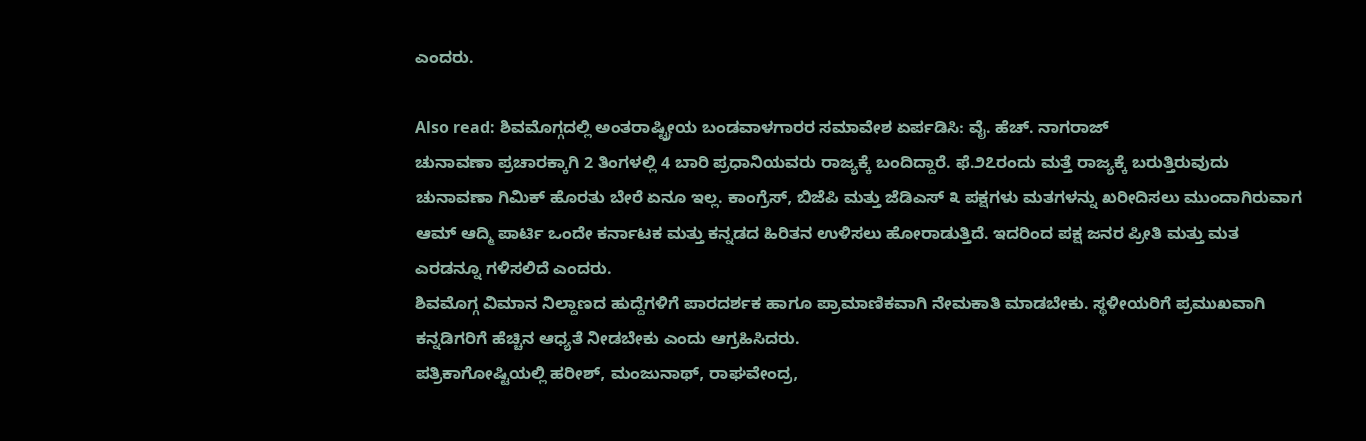ಎಂದರು.

Also read: ಶಿವಮೊಗ್ಗದಲ್ಲಿ ಅಂತರಾಷ್ಟ್ರೀಯ ಬಂಡವಾಳಗಾರರ ಸಮಾವೇಶ ಏರ್ಪಡಿಸಿ: ವೈ. ಹೆಚ್. ನಾಗರಾಜ್
ಚುನಾವಣಾ ಪ್ರಚಾರಕ್ಕಾಗಿ 2 ತಿಂಗಳಲ್ಲಿ 4 ಬಾರಿ ಪ್ರಧಾನಿಯವರು ರಾಜ್ಯಕ್ಕೆ ಬಂದಿದ್ದಾರೆ. ಫೆ.೨೭ರಂದು ಮತ್ತೆ ರಾಜ್ಯಕ್ಕೆ ಬರುತ್ತಿರುವುದು ಚುನಾವಣಾ ಗಿಮಿಕ್ ಹೊರತು ಬೇರೆ ಏನೂ ಇಲ್ಲ. ಕಾಂಗ್ರೆಸ್, ಬಿಜೆಪಿ ಮತ್ತು ಜೆಡಿಎಸ್ ೩ ಪಕ್ಷಗಳು ಮತಗಳನ್ನು ಖರೀದಿಸಲು ಮುಂದಾಗಿರುವಾಗ ಆಮ್ ಆದ್ಮಿ ಪಾರ್ಟಿ ಒಂದೇ ಕರ್ನಾಟಕ ಮತ್ತು ಕನ್ನಡದ ಹಿರಿತನ ಉಳಿಸಲು ಹೋರಾಡುತ್ತಿದೆ. ಇದರಿಂದ ಪಕ್ಷ ಜನರ ಪ್ರೀತಿ ಮತ್ತು ಮತ ಎರಡನ್ನೂ ಗಳಿಸಲಿದೆ ಎಂದರು.
ಶಿವಮೊಗ್ಗ ವಿಮಾನ ನಿಲ್ದಾಣದ ಹುದ್ದೆಗಳಿಗೆ ಪಾರದರ್ಶಕ ಹಾಗೂ ಪ್ರಾಮಾಣಿಕವಾಗಿ ನೇಮಕಾತಿ ಮಾಡಬೇಕು. ಸ್ಥಳೀಯರಿಗೆ ಪ್ರಮುಖವಾಗಿ ಕನ್ನಡಿಗರಿಗೆ ಹೆಚ್ಚಿನ ಆಧ್ಯತೆ ನೀಡಬೇಕು ಎಂದು ಆಗ್ರಹಿಸಿದರು.
ಪತ್ರಿಕಾಗೋಷ್ಟಿಯಲ್ಲಿ ಹರೀಶ್, ಮಂಜುನಾಥ್, ರಾಘವೇಂದ್ರ,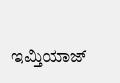ಇಮ್ತಿಯಾಜ್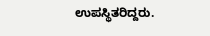ಉಪಸ್ಥಿತರಿದ್ದರು.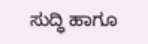ಸುದ್ಧಿ ಹಾಗೂ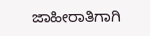ಜಾಹೀರಾತಿಗಾಗಿ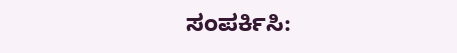ಸಂಪರ್ಕಿಸಿ: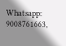Whatsapp: 9008761663,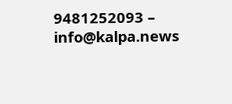9481252093 – info@kalpa.news